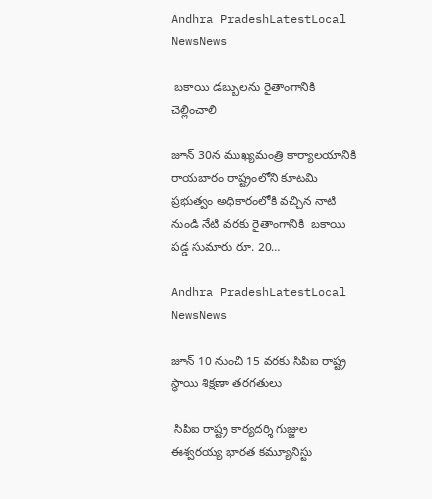Andhra PradeshLatestLocal NewsNews

 బకాయి డబ్బులను రైతాంగానికి చెల్లించాలి

జూన్ 30న ముఖ్యమంత్రి కార్యాలయానికి రాయబారం రాష్ట్రంలోని కూటమి ప్రభుత్వం అధికారంలోకి వచ్చిన నాటి నుండి నేటి వరకు రైతాంగానికి  బకాయి పడ్డ సుమారు రూ. 20…

Andhra PradeshLatestLocal NewsNews

జూన్ 10 నుంచి 15 వరకు సిపిఐ రాష్ట్ర స్థాయి శిక్షణా తరగతులు

 సిపిఐ రాష్ట్ర కార్యదర్శి గుజ్జుల ఈశ్వరయ్య భారత కమ్యూనిస్టు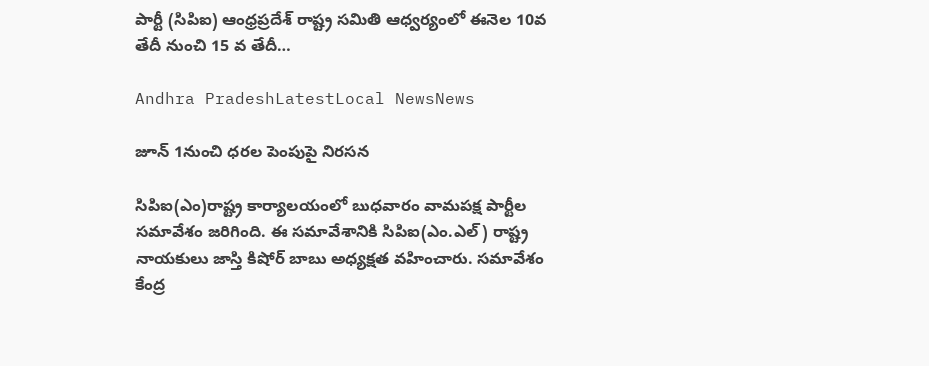పార్టీ (సిపిఐ) ఆంధ్రప్రదేశ్ రాష్ట్ర సమితి ఆధ్వర్యంలో ఈనెల 10వ తేదీ నుంచి 15 వ తేదీ…

Andhra PradeshLatestLocal NewsNews

జూన్ 1నుంచి ధరల పెంపుపై నిరసన

సిపిఐ(ఎం)రాష్ట్ర కార్యాలయంలో బుధవారం వామపక్ష పార్టీల సమావేశం జరిగింది. ఈ సమావేశానికి సిపిఐ(ఎం.ఎల్) రాష్ట్ర నాయకులు జాస్తి కిషోర్ బాబు అధ్యక్షత వహించారు. సమావేశం కేంద్ర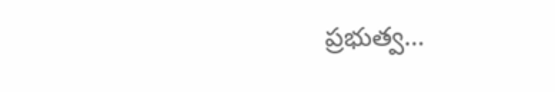ప్రభుత్వ…